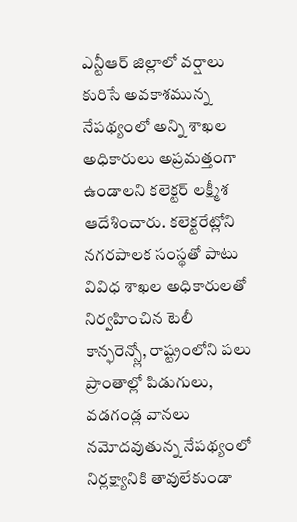ఎన్టీఆర్ జిల్లాలో వర్షాలు కురిసే అవకాశమున్న నేపథ్యంలో అన్ని శాఖల అధికారులు అప్రమత్తంగా ఉండాలని కలెక్టర్ లక్ష్మీశ ఆదేశించారు. కలెక్టరేట్లోని నగరపాలక సంస్థతో పాటు వివిధ శాఖల అధికారులతో నిర్వహించిన టెలీ కాన్ఫరెన్స్లో, రాష్ట్రంలోని పలు ప్రాంతాల్లో పిడుగులు, వడగండ్ల వానలు నమోదవుతున్న నేపథ్యంలో నిర్లక్ష్యానికి తావులేకుండా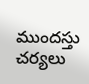ముందస్తు చర్యలు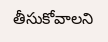తీసుకోవాలని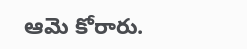ఆమె కోరారు.